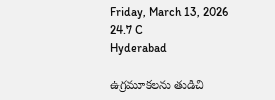Friday, March 13, 2026
24.7 C
Hyderabad

ఉగ్రమూకలను తుడిచి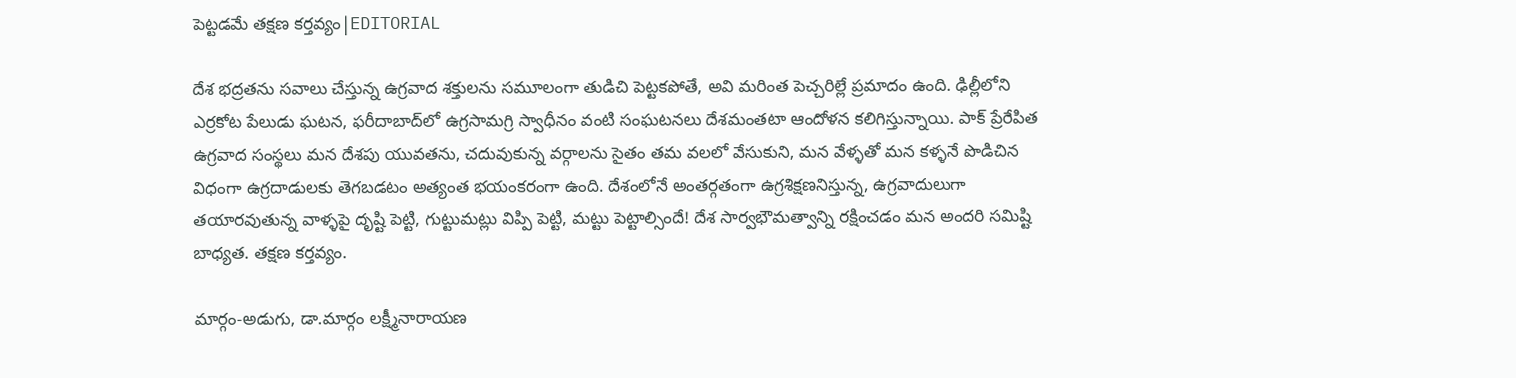పెట్టడమే తక్షణ కర్తవ్యం|EDITORIAL

దేశ భద్రతను సవాలు చేస్తున్న ఉగ్రవాద శక్తులను సమూలంగా తుడిచి పెట్టకపోతే, అవి మరింత పెచ్చరిల్లే ప్రమాదం ఉంది. ఢిల్లీలోని ఎర్రకోట పేలుడు ఘటన, ఫరీదాబాద్‌లో ఉగ్రసామగ్రి స్వాధీనం వంటి సంఘటనలు దేశమంతటా ఆందోళన కలిగిస్తున్నాయి. పాక్‌ ప్రేరేపిత ఉగ్రవాద సంస్థలు మన దేశపు యువతను, చదువుకున్న వర్గాలను సైతం తమ వలలో వేసుకుని, మన వేళ్ళతో మన కళ్ళనే పొడిచిన విధంగా ఉగ్రదాడులకు తెగబడటం అత్యంత భయంకరంగా ఉంది. దేశంలోనే అంతర్గతంగా ఉగ్రశిక్షణనిస్తున్న, ఉగ్రవాదులుగా తయారవుతున్న వాళ్ళపై దృష్టి పెట్టి, గుట్టుమట్లు విప్పి పెట్టి, మట్టు పెట్టాల్సిందే! దేశ సార్వభౌమత్వాన్ని రక్షించడం మన అందరి సమిష్టి బాధ్యత. తక్షణ కర్తవ్యం.

మార్గం-అడుగు, డా.మార్గం లక్ష్మీనారాయణ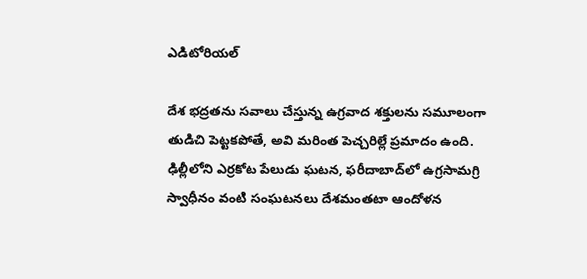ఎడిటోరియల్

దేశ భద్రతను సవాలు చేస్తున్న ఉగ్రవాద శక్తులను సమూలంగా తుడిచి పెట్టకపోతే, అవి మరింత పెచ్చరిల్లే ప్రమాదం ఉంది. ఢిల్లీలోని ఎర్రకోట పేలుడు ఘటన, ఫరీదాబాద్‌లో ఉగ్రసామగ్రి స్వాధీనం వంటి సంఘటనలు దేశమంతటా ఆందోళన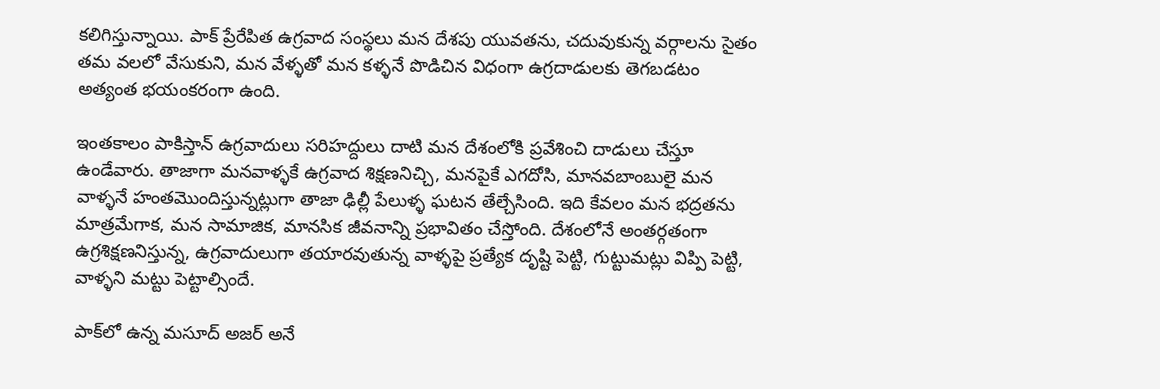కలిగిస్తున్నాయి. పాక్‌ ప్రేరేపిత ఉగ్రవాద సంస్థలు మన దేశపు యువతను, చదువుకున్న వర్గాలను సైతం తమ వలలో వేసుకుని, మన వేళ్ళతో మన కళ్ళనే పొడిచిన విధంగా ఉగ్రదాడులకు తెగబడటం అత్యంత భయంకరంగా ఉంది.

ఇంతకాలం పాకిస్తాన్‌ ఉగ్రవాదులు సరిహద్దులు దాటి మన దేశంలోకి ప్రవేశించి దాడులు చేస్తూ ఉండేవారు. తాజాగా మనవాళ్ళకే ఉగ్రవాద శిక్షణనిచ్చి, మనపైకే ఎగదోసి, మానవబాంబులై మన వాళ్ళనే హంతమొందిస్తున్నట్లుగా తాజా ఢిల్లీ పేలుళ్ళ ఘటన తేల్చేసింది. ఇది కేవలం మన భద్రతను మాత్రమేగాక, మన సామాజిక, మానసిక జీవనాన్ని ప్రభావితం చేస్తోంది. దేశంలోనే అంతర్గతంగా ఉగ్రశిక్షణనిస్తున్న, ఉగ్రవాదులుగా తయారవుతున్న వాళ్ళపై ప్రత్యేక దృష్టి పెట్టి, గుట్టుమట్లు విప్పి పెట్టి, వాళ్ళని మట్టు పెట్టాల్సిందే.

పాక్‌లో ఉన్న మసూద్‌ అజర్‌ అనే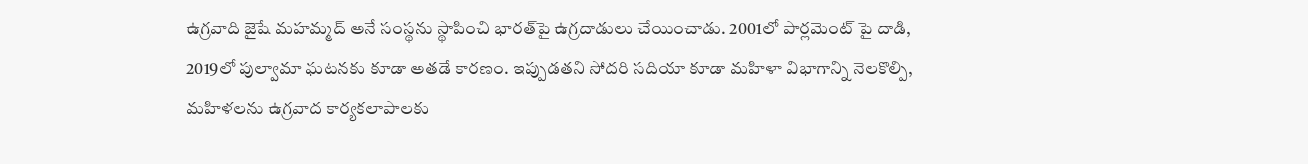ఉగ్రవాది జైషే మహమ్మద్‌ అనే సంస్థను స్థాపించి భారత్‌పై ఉగ్రదాడులు చేయించాడు. 2001లో పార్లమెంట్ పై దాడి, 2019లో పుల్వామా ఘటనకు కూడా అతడే కారణం. ఇప్పుడతని సోదరి సదియా కూడా మహిళా విభాగాన్ని నెలకొల్పి, మహిళలను ఉగ్రవాద కార్యకలాపాలకు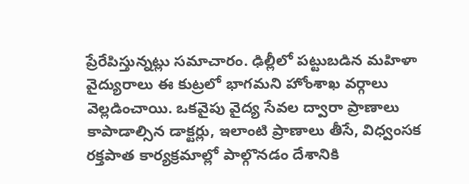ప్రేరేపిస్తున్నట్లు సమాచారం. ఢిల్లీలో పట్టుబడిన మహిళా వైద్యురాలు ఈ కుట్రలో భాగమని హోంశాఖ వర్గాలు వెల్లడించాయి. ఒకవైపు వైద్య సేవల ద్వారా ప్రాణాలు కాపాడాల్సిన డాక్టర్లు, ఇలాంటి ప్రాణాలు తీసే, విధ్వంసక రక్తపాత కార్యక్రమాల్లో పాల్గొనడం దేశానికి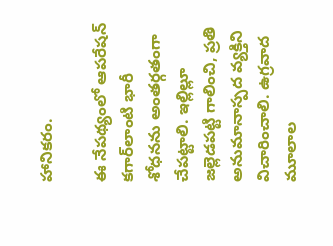హానికరం.

ఈ నేపథ్యంలో ఆపరేషన్‌ కగార్‌లాంటి భారీ శోధనను అంతర్గతంగా చేపట్టాలి. ఇల్లిల్లూ జల్లెడపట్టి గాలించి, ప్రతి అనుమానాస్పద వ్యక్తిని విచారించాలి. ఉగ్రవాద మూలాల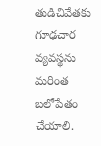తుడిచివేతకు గూఢచార వ్యవస్థను మరింత బలోపేతం చేయాలి.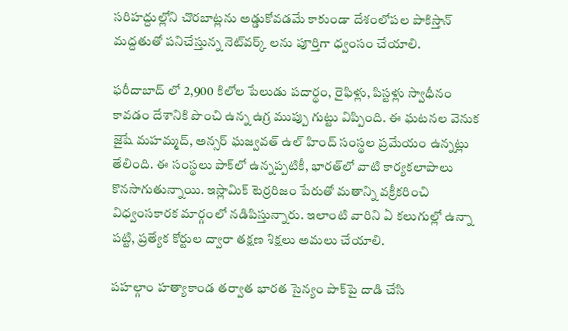సరిహద్దుల్లోని చొరబాట్లను అడ్డుకోవడమే కాకుండా దేశంలోపల పాకిస్తాన్‌ మద్దతుతో పనిచేస్తున్న నెట్‌వర్క్ లను పూర్తిగా ధ్వంసం చేయాలి.

ఫరీదాబాద్‌ లో 2,900 కిలోల పేలుడు పదార్థం, రైఫిళ్లు, పిస్టళ్లు స్వాధీనం కావడం దేశానికి పొంచి ఉన్న ఉగ్ర ముప్పు గుట్టు విప్పింది. ఈ ఘటనల వెనుక జైషే మహమ్మద్‌, అన్సర్‌ ఘజ్వవత్‌ ఉల్‌ హింద్‌ సంస్థల ప్రమేయం ఉన్నట్లు తేలింది. ఈ సంస్థలు పాక్‌లో ఉన్నప్పటికీ, భారత్‌లో వాటి కార్యకలాపాలు కొనసాగుతున్నాయి. ఇస్లామిక్‌ టెర్రరిజం పేరుతో మతాన్ని వక్రీకరించి విధ్వంసకారక మార్గంలో నడిపిస్తున్నారు. ఇలాంటి వారిని ఏ కలుగుల్లో ఉన్నా పట్టి, ప్రత్యేక కోర్టుల ద్వారా తక్షణ శిక్షలు అమలు చేయాలి.

పహల్గాం హత్యాకాండ తర్వాత భారత సైన్యం పాక్‌పై దాడి చేసి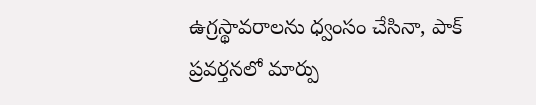ఉగ్రస్థావరాలను ధ్వంసం చేసినా, పాక్‌ ప్రవర్తనలో మార్పు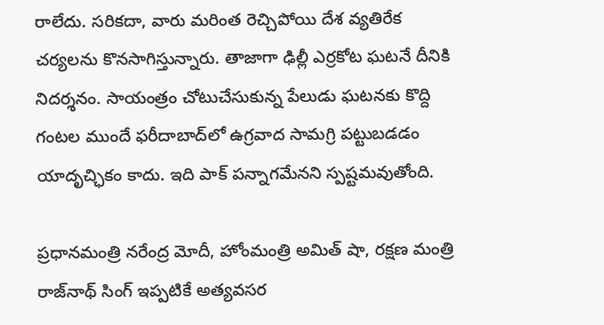రాలేదు. సరికదా, వారు మరింత రెచ్చిపోయి దేశ వ్యతిరేక చర్యలను కొనసాగిస్తున్నారు. తాజాగా ఢిల్లీ ఎర్రకోట ఘటనే దీనికి నిదర్శనం. సాయంత్రం చోటుచేసుకున్న పేలుడు ఘటనకు కొద్ది గంటల ముందే ఫరీదాబాద్‌లో ఉగ్రవాద సామగ్రి పట్టుబడడం యాదృచ్ఛికం కాదు. ఇది పాక్‌ పన్నాగమేనని స్పష్టమవుతోంది.

ప్రధానమంత్రి నరేంద్ర మోదీ, హోంమంత్రి అమిత్‌ షా, రక్షణ మంత్రి రాజ్‌నాథ్‌ సింగ్‌ ఇప్పటికే అత్యవసర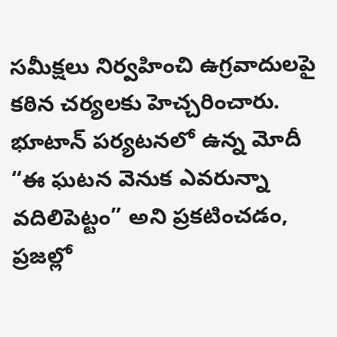సమీక్షలు నిర్వహించి ఉగ్రవాదులపై కఠిన చర్యలకు హెచ్చరించారు. భూటాన్‌ పర్యటనలో ఉన్న మోదీ “ఈ ఘటన వెనుక ఎవరున్నా వదిలిపెట్టం” అని ప్రకటించడం, ప్రజల్లో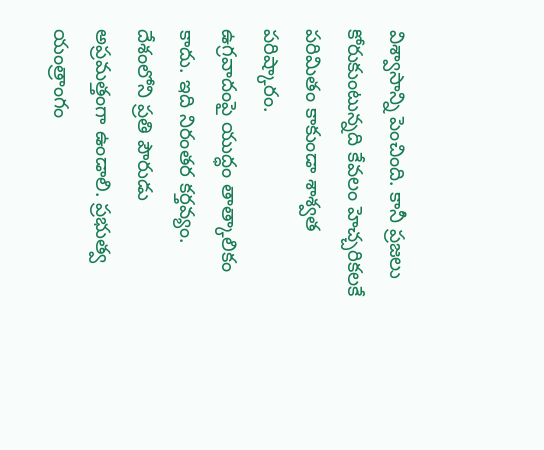విశ్వాసాన్ని పెంచింది. కానీ ప్రజలు కోరుకుంటున్నది కేవలం హెచ్చరికలకే పరిమితం కాకుండా శాశ్వత పరిష్కారం.
ఉగ్రవాదంపై యుద్ధం తాత్కాలికం కాదు. ఇది నిరంతర కర్తవ్యం. దేశంలోని ప్రతి పౌరుడు అప్రమత్తంగా ఉండాలి. ప్రభుత్వ యంత్రాంగం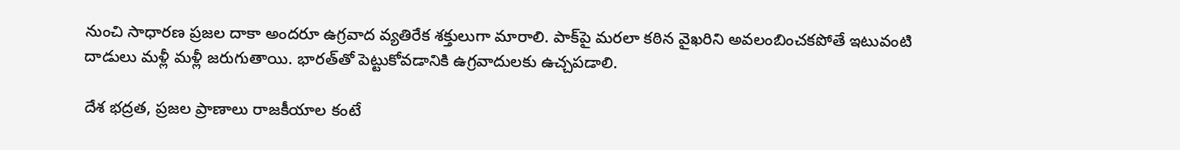నుంచి సాధారణ ప్రజల దాకా అందరూ ఉగ్రవాద వ్యతిరేక శక్తులుగా మారాలి. పాక్‌పై మరలా కఠిన వైఖరిని అవలంబించకపోతే ఇటువంటి దాడులు మళ్లీ మళ్లీ జరుగుతాయి. భారత్‌తో పెట్టుకోవడానికి ఉగ్రవాదులకు ఉచ్చపడాలి.

దేశ భద్రత, ప్రజల ప్రాణాలు రాజకీయాల కంటే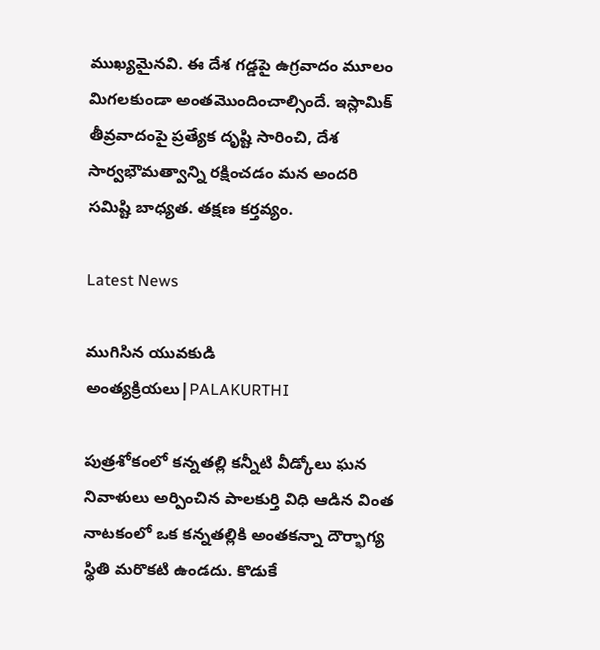ముఖ్యమైనవి. ఈ దేశ గడ్డపై ఉగ్రవాదం మూలం మిగలకుండా అంతమొందించాల్సిందే. ఇస్లామిక్‌ తీవ్రవాదంపై ప్రత్యేక దృష్టి సారించి, దేశ సార్వభౌమత్వాన్ని రక్షించడం మన అందరి సమిష్టి బాధ్యత. తక్షణ కర్తవ్యం.

Latest News

ముగిసిన యువకుడి అంత్యక్రియలు|PALAKURTHI

పుత్రశోకంలో కన్నతల్లి కన్నీటి వీడ్కోలు ఘన నివాళులు అర్పించిన పాలకుర్తి విధి ఆడిన వింత నాటకంలో ఒక కన్నతల్లికి అంతకన్నా దౌర్భాగ్య స్థితి మరొకటి ఉండదు. కొడుకే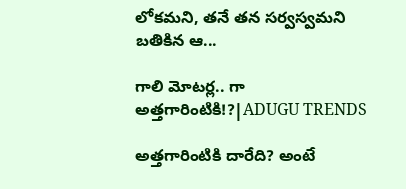లోకమని, తనే తన సర్వస్వమని బతికిన ఆ...

గాలి మోటర్ల.. గా అత్తగారింటికి!?|ADUGU TRENDS

అత్తగారింటికి దారేది? అంటే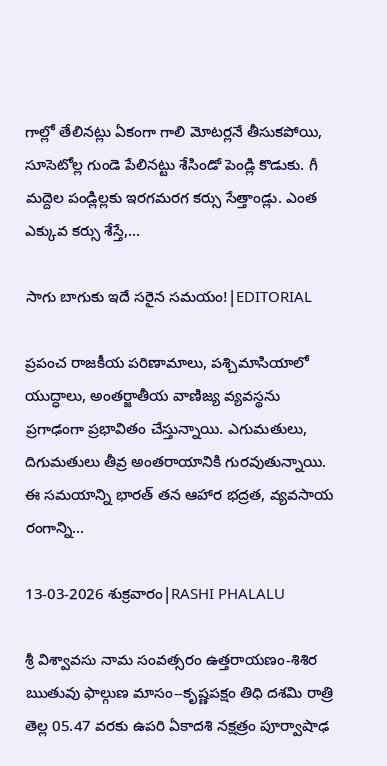గాల్లో తేలినట్లు ఏకంగా గాలి మోటర్లనే తీసుకపోయి, సూసెటోల్ల గుండె పేలినట్టు శేసిండో పెండ్లి కొడుకు. గీ మద్దెల పండ్లిల్లకు ఇరగమరగ కర్సు సేత్తాండ్లు. ఎంత ఎక్కువ కర్సు శేస్తే,...

సాగు బాగుకు ఇదే సరైన సమయం!|EDITORIAL

ప్రపంచ రాజకీయ పరిణామాలు, పశ్చిమాసియాలో యుద్ధాలు, అంతర్జాతీయ వాణిజ్య వ్యవస్థను ప్రగాఢంగా ప్రభావితం చేస్తున్నాయి. ఎగుమతులు, దిగుమతులు తీవ్ర అంతరాయానికి గురవుతున్నాయి. ఈ సమయాన్ని భారత్ తన ఆహార భద్రత, వ్యవసాయ రంగాన్ని...

13-03-2026 శుక్రవారం|RASHI PHALALU

శ్రీ విశ్వావసు నామ సంవత్సరం ఉత్తరాయణం-శిశిర ఋతువు ఫాల్గుణ మాసం--కృష్ణపక్షం తిధి దశమి రాత్రి తెల్ల 05.47 వరకు ఉపరి ఏకాదశి నక్షత్రం పూర్వాషాఢ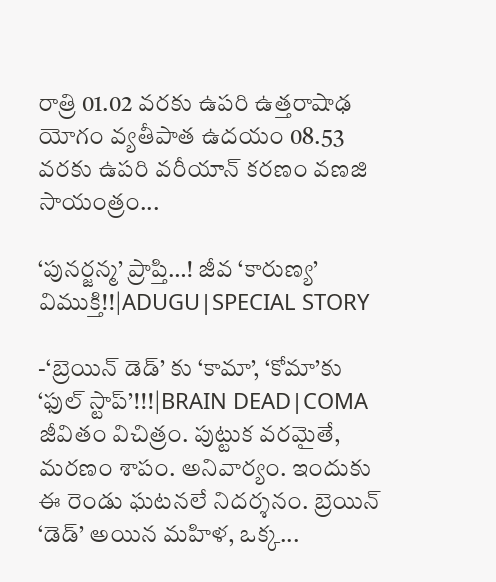రాత్రి 01.02 వరకు ఉపరి ఉత్తరాషాఢ యోగం వ్యతీపాత ఉదయం 08.53 వరకు ఉపరి వరీయాన్ కరణం వణజి సాయంత్రం...

‘పునర్జన్మ’ ప్రాప్తి…! జీవ ‘కారుణ్య’ విముక్తి!!|ADUGU|SPECIAL STORY

-‘బ్రెయిన్ డెడ్’ కు ‘కామా’, ‘కోమా’కు ‘ఫుల్ స్టాప్’!!!|BRAIN DEAD|COMA జీవితం విచిత్రం. పుట్టుక వరమైతే, మరణం శాపం. అనివార్యం. ఇందుకు ఈ రెండు ఘటనలే నిదర్శనం. బ్రెయిన్ ‘డెడ్’ అయిన మహిళ, ఒక్క...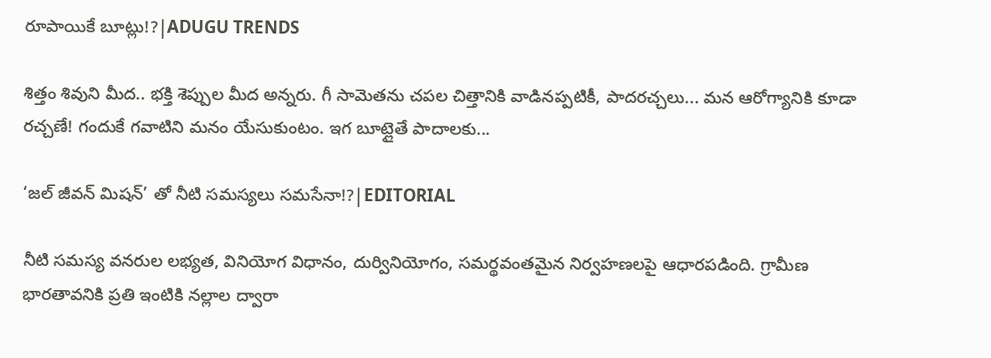రూపాయికే బూట్లు!?|ADUGU TRENDS

శిత్తం శివుని మీద.. భక్తి శెప్పుల మీద అన్నరు. గీ సామెతను చపల చిత్తానికి వాడినప్పటికీ, పాదరచ్చలు... మన ఆరోగ్యానికి కూడా రచ్చణే! గందుకే గవాటిని మనం యేసుకుంటం. ఇగ బూట్లైతే పాదాలకు...

‘జల్ జీవన్ మిషన్’ తో నీటి సమస్యలు సమసేనా!?|EDITORIAL

నీటి సమస్య వనరుల లభ్యత, వినియోగ విధానం, దుర్వినియోగం, సమర్థవంతమైన నిర్వహణలపై ఆధారపడింది. గ్రామీణ భారతావనికి ప్రతి ఇంటికి నల్లాల ద్వారా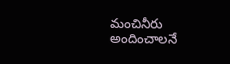మంచినీరు అందించాలనే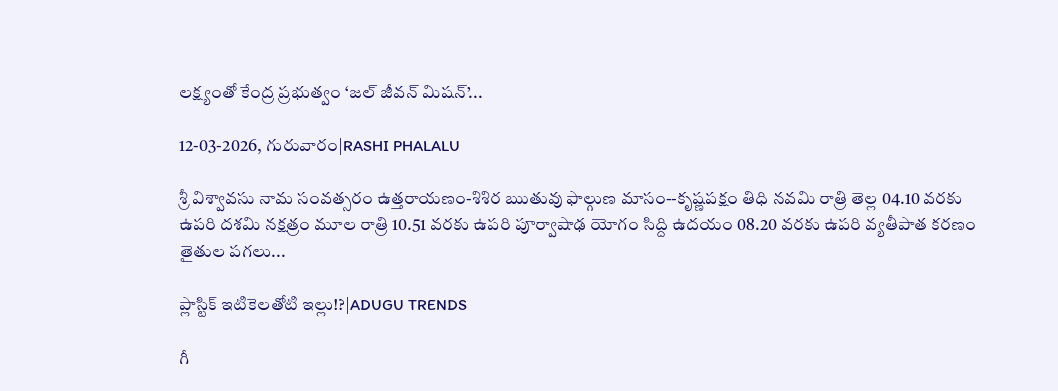లక్ష్యంతో కేంద్ర ప్రభుత్వం ‘జల్ జీవన్ మిషన్’...

12-03-2026, గురువారం|RASHI PHALALU

శ్రీ విశ్వావసు నామ సంవత్సరం ఉత్తరాయణం-శిశిర ఋతువు ఫాల్గుణ మాసం--కృష్ణపక్షం తిధి నవమి రాత్రి తెల్ల 04.10 వరకు ఉపరి దశమి నక్షత్రం మూల రాత్రి 10.51 వరకు ఉపరి పూర్వాషాఢ యోగం సిద్ది ఉదయం 08.20 వరకు ఉపరి వ్యతీపాత కరణం తైతుల పగలు...

ప్లాస్టిక్ ఇటికెలతోటి ఇల్లు!?|ADUGU TRENDS

గీ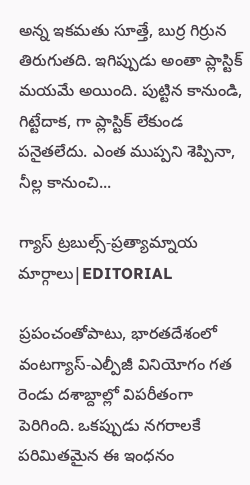అన్న ఇకమతు సూత్తే, బుర్ర గిర్రున తిరుగుతది. ఇగిప్పుడు అంతా ప్లాస్టిక్ మయమే అయింది. పుట్టిన కానుండి, గిట్టేదాక, గా ప్లాస్టిక్ లేకుండ పనైతలేదు. ఎంత ముప్పని శెప్పినా, నీల్ల కానుంచి...

గ్యాస్ ట్రబుల్స్-ప్రత్యామ్నాయ మార్గాలు|EDITORIAL

ప్రపంచంతోపాటు, భారతదేశంలో వంటగ్యాస్‌-ఎల్పీజీ వినియోగం గత రెండు దశాబ్దాల్లో విపరీతంగా పెరిగింది. ఒకప్పుడు నగరాలకే పరిమితమైన ఈ ఇంధనం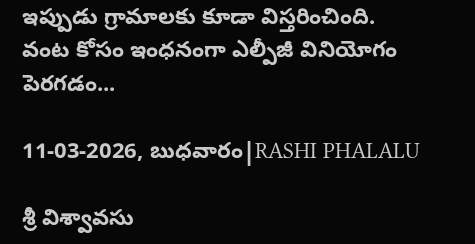ఇప్పుడు గ్రామాలకు కూడా విస్తరించింది. వంట కోసం ఇంధనంగా ఎల్పీజీ వినియోగం పెరగడం...

11-03-2026, బుధవారం|RASHI PHALALU

శ్రీ విశ్వావసు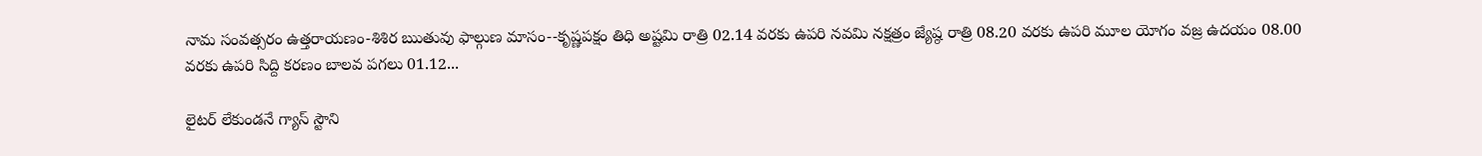నామ సంవత్సరం ఉత్తరాయణం-శిశిర ఋతువు ఫాల్గుణ మాసం--కృష్ణపక్షం తిధి అష్టమి రాత్రి 02.14 వరకు ఉపరి నవమి నక్షత్రం జ్యేష్ఠ రాత్రి 08.20 వరకు ఉపరి మూల యోగం వజ్ర ఉదయం 08.00 వరకు ఉపరి సిద్ది కరణం బాలవ పగలు 01.12...

లైటర్ లేకుండనే గ్యాస్ స్టౌని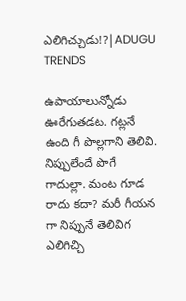ఎలిగిచ్చుడు!?|ADUGU TRENDS

ఉపాయాలున్నోడు ఊరేగుతడట. గట్లనే ఉంది గీ పొల్లగాని తెలివి. నిప్పులేందే పొగే గాదుల్లా. మంట గూడ రాదు కదా? మరీ గీయన గా నిప్పునే తెలివిగ ఎలిగిచ్చి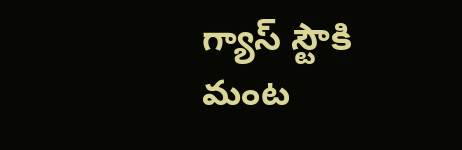గ్యాస్ స్టౌకి మంట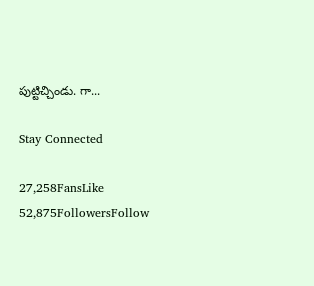పుట్టిచ్చిండు. గా...

Stay Connected

27,258FansLike
52,875FollowersFollow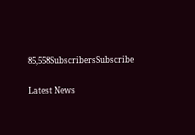85,558SubscribersSubscribe

Latest News